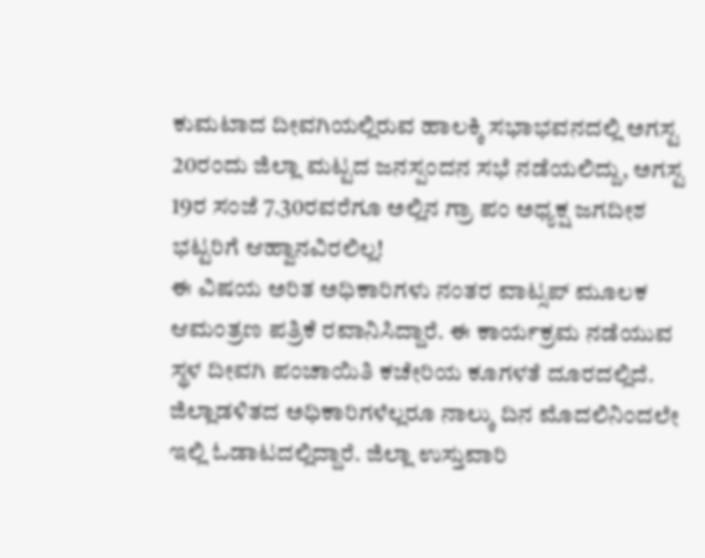ಕುಮಟಾದ ದೀವಗಿಯಲ್ಲಿರುವ ಹಾಲಕ್ಕಿ ಸಭಾಭವನದಲ್ಲಿ ಅಗಸ್ಟ 20ರಂದು ಜಿಲ್ಲಾ ಮಟ್ಟದ ಜನಸ್ಪಂದನ ಸಭೆ ನಡೆಯಲಿದ್ದು, ಅಗಸ್ಟ 19ರ ಸಂಜೆ 7.30ರವರೆಗೂ ಅಲ್ಲಿನ ಗ್ರಾ ಪಂ ಅಧ್ಯಕ್ಷ ಜಗದೀಶ ಭಟ್ಟರಿಗೆ ಆಹ್ವಾನವಿರಲಿಲ್ಲ!
ಈ ವಿಷಯ ಅರಿತ ಅಧಿಕಾರಿಗಳು ನಂತರ ವಾಟ್ಸಪ್ ಮೂಲಕ ಆಮಂತ್ರಣ ಪತ್ರಿಕೆ ರವಾನಿಸಿದ್ದಾರೆ. ಈ ಕಾರ್ಯಕ್ರಮ ನಡೆಯುವ ಸ್ಥಳ ದೀವಗಿ ಪಂಚಾಯಿತಿ ಕಚೇರಿಯ ಕೂಗಳತೆ ದೂರದಲ್ಲಿದೆ. ಜಿಲ್ಲಾಡಳಿತದ ಅಧಿಕಾರಿಗಳೆಲ್ಲರೂ ನಾಲ್ಕು ದಿನ ಮೊದಲಿನಿಂದಲೇ ಇಲ್ಲಿ ಓಡಾಟದಲ್ಲಿದ್ದಾರೆ. ಜಿಲ್ಲಾ ಉಸ್ತುವಾರಿ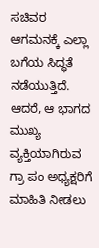ಸಚಿವರ ಆಗಮನಕ್ಕೆ ಎಲ್ಲಾ ಬಗೆಯ ಸಿದ್ಧತೆ ನಡೆಯುತ್ತಿದೆ. ಆದರೆ, ಆ ಭಾಗದ ಮುಖ್ಯ ವ್ಯಕ್ತಿಯಾಗಿರುವ ಗ್ರಾ ಪಂ ಅಧ್ಯಕ್ಷರಿಗೆ ಮಾಹಿತಿ ನೀಡಲು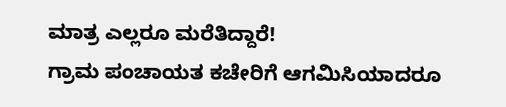ಮಾತ್ರ ಎಲ್ಲರೂ ಮರೆತಿದ್ದಾರೆ!
ಗ್ರಾಮ ಪಂಚಾಯತ ಕಚೇರಿಗೆ ಆಗಮಿಸಿಯಾದರೂ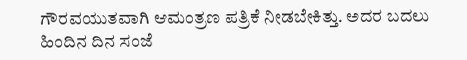ಗೌರವಯುತವಾಗಿ ಆಮಂತ್ರಣ ಪತ್ರಿಕೆ ನೀಡಬೇಕಿತ್ತು. ಅದರ ಬದಲು ಹಿಂದಿನ ದಿನ ಸಂಜೆ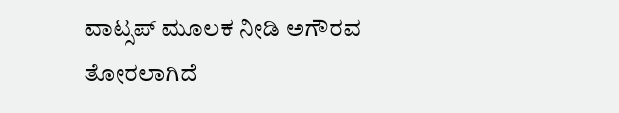ವಾಟ್ಸಪ್ ಮೂಲಕ ನೀಡಿ ಅಗೌರವ ತೋರಲಾಗಿದೆ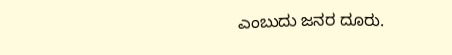ಎಂಬುದು ಜನರ ದೂರು.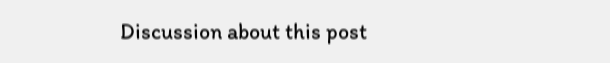Discussion about this post